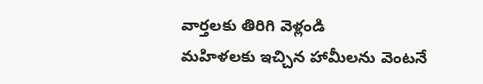వార్తలకు తిరిగి వెళ్లండి
మహిళలకు ఇచ్చిన హామీలను వెంటనే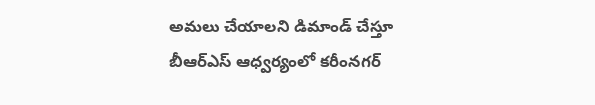అమలు చేయాలని డిమాండ్ చేస్తూ బీఆర్ఎస్ ఆధ్వర్యంలో కరీంనగర్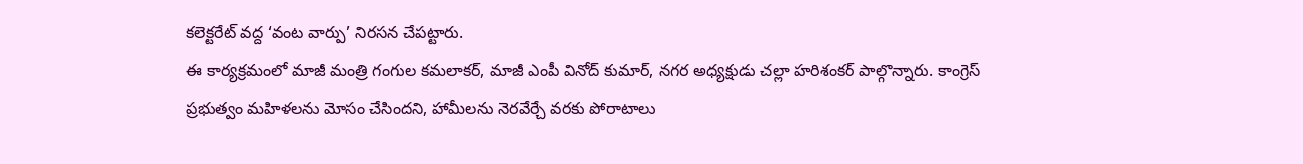కలెక్టరేట్ వద్ద ‘వంట వార్పు’ నిరసన చేపట్టారు.
ఈ కార్యక్రమంలో మాజీ మంత్రి గంగుల కమలాకర్, మాజీ ఎంపీ వినోద్ కుమార్, నగర అధ్యక్షుడు చల్లా హరిశంకర్ పాల్గొన్నారు. కాంగ్రెస్ ప్రభుత్వం మహిళలను మోసం చేసిందని, హామీలను నెరవేర్చే వరకు పోరాటాలు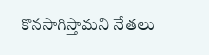కొనసాగిస్తామని నేతలు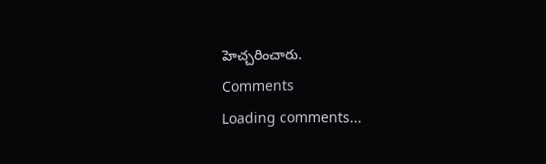హెచ్చరించారు.
Comments
Loading comments...